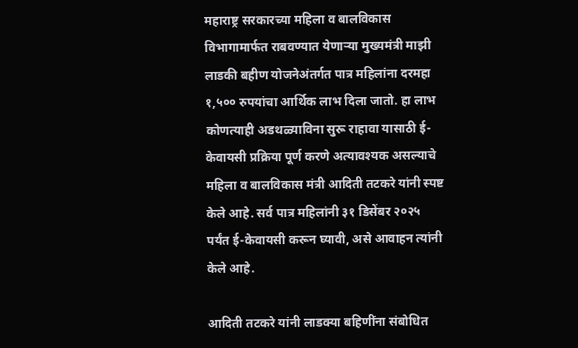महाराष्ट्र सरकारच्या महिला व बालविकास विभागामार्फत राबवण्यात येणाऱ्या मुख्यमंत्री माझी लाडकी बहीण योजनेअंतर्गत पात्र महिलांना दरमहा १,५०० रुपयांचा आर्थिक लाभ दिला जातो. हा लाभ कोणत्याही अडथळ्याविना सुरू राहावा यासाठी ई-केवायसी प्रक्रिया पूर्ण करणे अत्यावश्यक असल्याचे महिला व बालविकास मंत्री आदिती तटकरे यांनी स्पष्ट केले आहे. सर्व पात्र महिलांनी ३१ डिसेंबर २०२५ पर्यंत ई-केवायसी करून घ्यावी, असे आवाहन त्यांनी केले आहे.

आदिती तटकरे यांनी लाडक्या बहिणींना संबोधित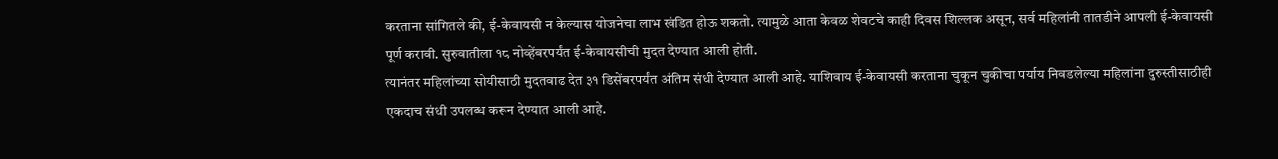करताना सांगितले की, ई-केवायसी न केल्यास योजनेचा लाभ खंडित होऊ शकतो. त्यामुळे आता केवळ शेवटचे काही दिवस शिल्लक असून, सर्व महिलांनी तातडीने आपली ई-केवायसी पूर्ण करावी. सुरुवातीला १८ नोव्हेंबरपर्यंत ई-केवायसीची मुदत देण्यात आली होती.
त्यानंतर महिलांच्या सोयीसाठी मुदतवाढ देत ३१ डिसेंबरपर्यंत अंतिम संधी देण्यात आली आहे. याशिवाय ई-केवायसी करताना चुकून चुकीचा पर्याय निवडलेल्या महिलांना दुरुस्तीसाठीही एकदाच संधी उपलब्ध करून देण्यात आली आहे.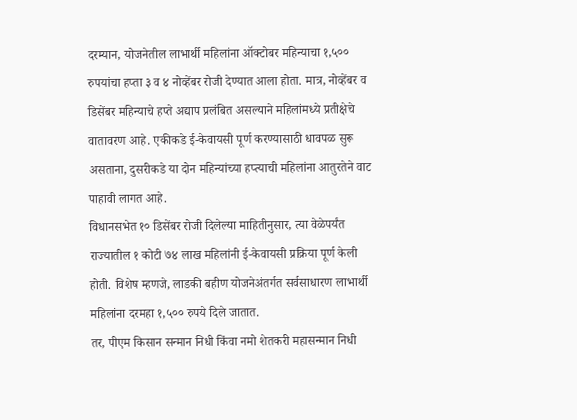दरम्यान, योजनेतील लाभार्थी महिलांना ऑक्टोबर महिन्याचा १,५०० रुपयांचा हप्ता ३ व ४ नोव्हेंबर रोजी देण्यात आला होता. मात्र, नोव्हेंबर व डिसेंबर महिन्याचे हप्ते अद्याप प्रलंबित असल्याने महिलांमध्ये प्रतीक्षेचे वातावरण आहे. एकीकडे ई-केवायसी पूर्ण करण्यासाठी धावपळ सुरू असताना, दुसरीकडे या दोन महिन्यांच्या हप्त्याची महिलांना आतुरतेने वाट पाहावी लागत आहे.
विधानसभेत १० डिसेंबर रोजी दिलेल्या माहितीनुसार, त्या वेळेपर्यंत राज्यातील १ कोटी ७४ लाख महिलांनी ई-केवायसी प्रक्रिया पूर्ण केली होती. विशेष म्हणजे, लाडकी बहीण योजनेअंतर्गत सर्वसाधारण लाभार्थी महिलांना दरमहा १,५०० रुपये दिले जातात.
तर, पीएम किसान सन्मान निधी किंवा नमो शेतकरी महासन्मान निधी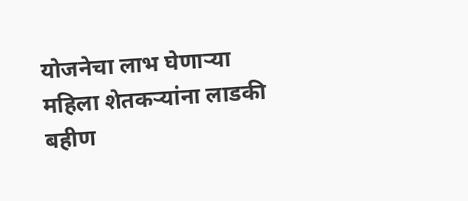योजनेचा लाभ घेणाऱ्या महिला शेतकऱ्यांना लाडकी बहीण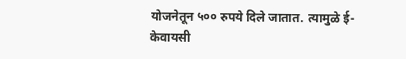योजनेतून ५०० रुपये दिले जातात. त्यामुळे ई-केवायसी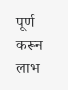पूर्ण करून लाभ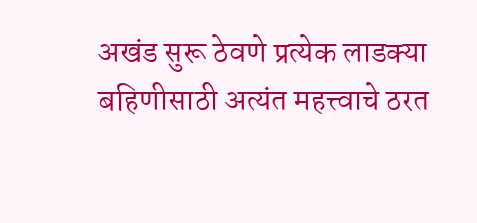अखंड सुरू ठेवणे प्रत्येक लाडक्या बहिणीसाठी अत्यंत महत्त्वाचे ठरत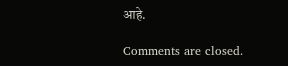आहे.

Comments are closed.